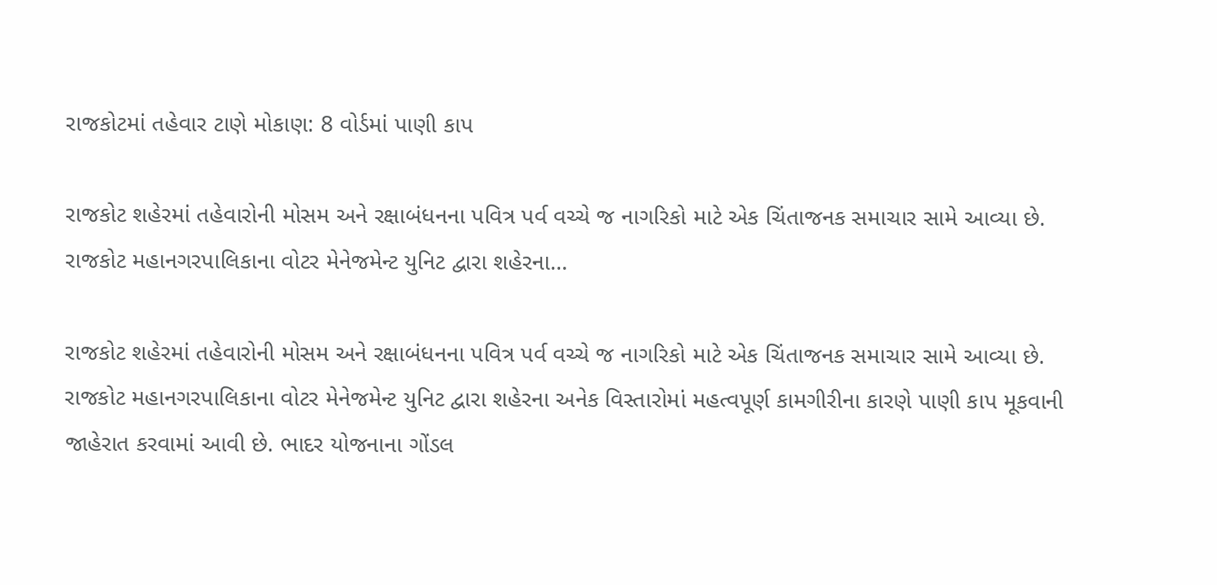રાજકોટમાં તહેવાર ટાણે મોકાણ: 8 વોર્ડમાં પાણી કાપ

રાજકોટ શહેરમાં તહેવારોની મોસમ અને રક્ષાબંધનના પવિત્ર પર્વ વચ્ચે જ નાગરિકો માટે એક ચિંતાજનક સમાચાર સામે આવ્યા છે. રાજકોટ મહાનગરપાલિકાના વોટર મેનેજમેન્ટ યુનિટ દ્વારા શહેરના…

રાજકોટ શહેરમાં તહેવારોની મોસમ અને રક્ષાબંધનના પવિત્ર પર્વ વચ્ચે જ નાગરિકો માટે એક ચિંતાજનક સમાચાર સામે આવ્યા છે. રાજકોટ મહાનગરપાલિકાના વોટર મેનેજમેન્ટ યુનિટ દ્વારા શહેરના અનેક વિસ્તારોમાં મહત્વપૂર્ણ કામગીરીના કારણે પાણી કાપ મૂકવાની જાહેરાત કરવામાં આવી છે. ભાદર યોજનાના ગોંડલ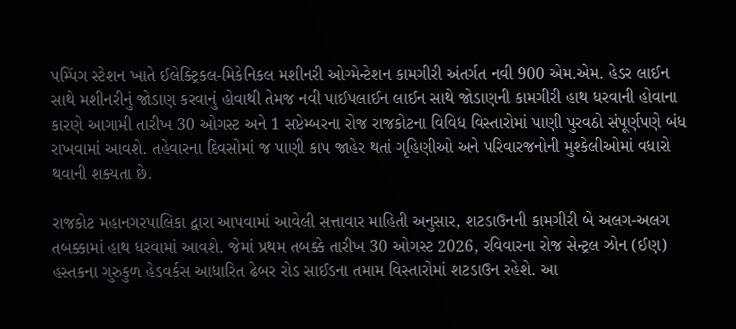પમ્પિંગ સ્ટેશન ખાતે ઈલેક્ટ્રિકલ-મિકેનિકલ મશીનરી ઓગ્મેન્ટેશન કામગીરી અંતર્ગત નવી 900 એમ.એમ. હેડર લાઈન સાથે મશીનરીનું જોડાણ કરવાનું હોવાથી તેમજ નવી પાઈપલાઈન લાઈન સાથે જોડાણની કામગીરી હાથ ધરવાની હોવાના કારણે આગામી તારીખ 30 ઓગસ્ટ અને 1 સપ્ટેમ્બરના રોજ રાજકોટના વિવિધ વિસ્તારોમાં પાણી પુરવઠો સંપૂર્ણપણે બંધ રાખવામાં આવશે. તહેવારના દિવસોમાં જ પાણી કાપ જાહેર થતાં ગૃહિણીઓ અને પરિવારજનોની મુશ્કેલીઓમાં વધારો થવાની શક્યતા છે.

રાજકોટ મહાનગરપાલિકા દ્વારા આપવામાં આવેલી સત્તાવાર માહિતી અનુસાર, શટડાઉનની કામગીરી બે અલગ-અલગ તબક્કામાં હાથ ધરવામાં આવશે. જેમાં પ્રથમ તબક્કે તારીખ 30 ઓગસ્ટ 2026, રવિવારના રોજ સેન્ટ્રલ ઝોન (ઈણ) હસ્તકના ગુરુકુળ હેડવર્કસ આધારિત ઢેબર રોડ સાઈડના તમામ વિસ્તારોમાં શટડાઉન રહેશે. આ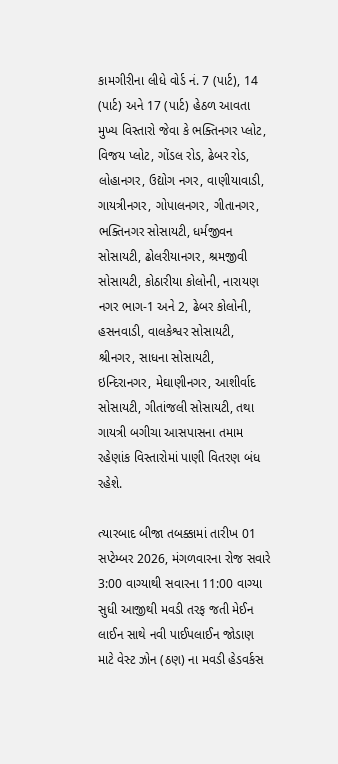કામગીરીના લીધે વોર્ડ નં. 7 (પાર્ટ), 14 (પાર્ટ) અને 17 (પાર્ટ) હેઠળ આવતા મુખ્ય વિસ્તારો જેવા કે ભક્તિનગર પ્લોટ, વિજય પ્લોટ, ગોંડલ રોડ, ઢેબર રોડ, લોહાનગર, ઉદ્યોગ નગર, વાણીયાવાડી, ગાયત્રીનગર, ગોપાલનગર, ગીતાનગર, ભક્તિનગર સોસાયટી, ધર્મજીવન સોસાયટી, ઢોલરીયાનગર, શ્રમજીવી સોસાયટી, કોઠારીયા કોલોની, નારાયણ નગર ભાગ-1 અને 2, ઢેબર કોલોની, હસનવાડી, વાલકેશ્વર સોસાયટી, શ્રીનગર, સાધના સોસાયટી, ઇન્દિરાનગર, મેઘાણીનગર, આશીર્વાદ સોસાયટી, ગીતાંજલી સોસાયટી, તથા ગાયત્રી બગીચા આસપાસના તમામ રહેણાંક વિસ્તારોમાં પાણી વિતરણ બંધ રહેશે.

ત્યારબાદ બીજા તબક્કામાં તારીખ 01 સપ્ટેમ્બર 2026, મંગળવારના રોજ સવારે 3:00 વાગ્યાથી સવારના 11:00 વાગ્યા સુધી આજીથી મવડી તરફ જતી મેઈન લાઈન સાથે નવી પાઈપલાઈન જોડાણ માટે વેસ્ટ ઝોન (ઠણ) ના મવડી હેડવર્કસ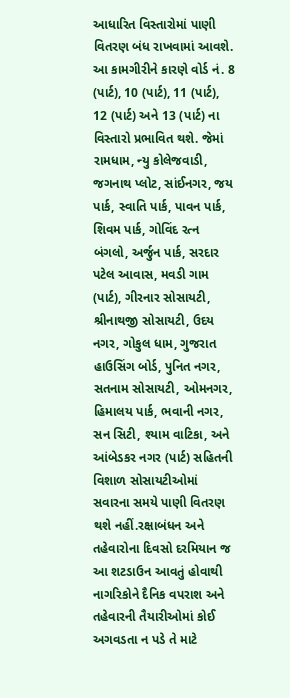આધારિત વિસ્તારોમાં પાણી વિતરણ બંધ રાખવામાં આવશે. આ કામગીરીને કારણે વોર્ડ નં. 8 (પાર્ટ), 10 (પાર્ટ), 11 (પાર્ટ), 12 (પાર્ટ) અને 13 (પાર્ટ) ના વિસ્તારો પ્રભાવિત થશે. જેમાં રામધામ, ન્યુ કોલેજવાડી, જગનાથ પ્લોટ, સાંઈનગર, જય પાર્ક, સ્વાતિ પાર્ક, પાવન પાર્ક, શિવમ પાર્ક, ગોવિંદ રત્ન બંગલો, અર્જુન પાર્ક, સરદાર પટેલ આવાસ, મવડી ગામ (પાર્ટ), ગીરનાર સોસાયટી, શ્રીનાથજી સોસાયટી, ઉદય નગર, ગોકુલ ધામ, ગુજરાત હાઉસિંગ બોર્ડ, પુનિત નગર, સતનામ સોસાયટી, ઓમનગર, હિમાલય પાર્ક, ભવાની નગર, સન સિટી, શ્યામ વાટિકા, અને આંબેડકર નગર (પાર્ટ) સહિતની વિશાળ સોસાયટીઓમાં સવારના સમયે પાણી વિતરણ થશે નહીં.રક્ષાબંધન અને તહેવારોના દિવસો દરમિયાન જ આ શટડાઉન આવતું હોવાથી નાગરિકોને દૈનિક વપરાશ અને તહેવારની તૈયારીઓમાં કોઈ અગવડતા ન પડે તે માટે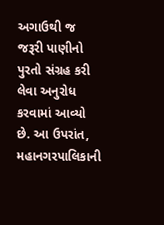અગાઉથી જ જરૂરી પાણીનો પુરતો સંગ્રહ કરી લેવા અનુરોધ કરવામાં આવ્યો છે. આ ઉપરાંત, મહાનગરપાલિકાની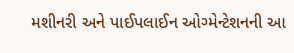મશીનરી અને પાઈપલાઈન ઓગ્મેન્ટેશનની આ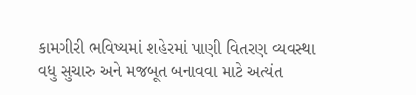કામગીરી ભવિષ્યમાં શહેરમાં પાણી વિતરણ વ્યવસ્થા વધુ સુચારુ અને મજબૂત બનાવવા માટે અત્યંત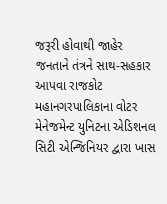જરૂરી હોવાથી જાહેર જનતાને તંત્રને સાથ-સહકાર આપવા રાજકોટ મહાનગરપાલિકાના વોટર મેનેજમેન્ટ યુનિટના એડિશનલ સિટી એન્જિનિયર દ્વારા ખાસ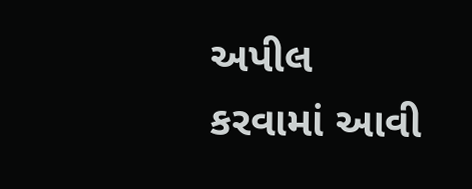અપીલ કરવામાં આવી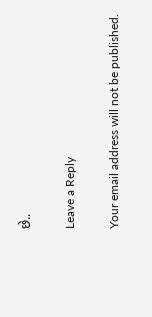છે..

Leave a Reply

Your email address will not be published.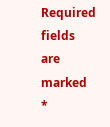Required fields are marked *